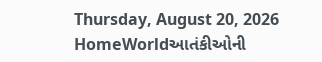Thursday, August 20, 2026
HomeWorldઆતંકીઓની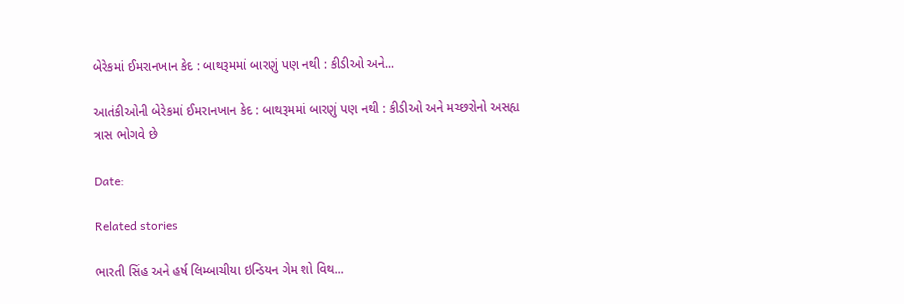બેરેકમાં ઈમરાનખાન કેદ : બાથરૂમમાં બારણું પણ નથી : કીડીઓ અને...

આતંકીઓની બેરેકમાં ઈમરાનખાન કેદ : બાથરૂમમાં બારણું પણ નથી : કીડીઓ અને મચ્છરોનો અસહ્ય ત્રાસ ભોગવે છે

Date:

Related stories

ભારતી સિંહ અને હર્ષ લિમ્બાચીયા ઇન્ડિયન ગેમ શો વિથ...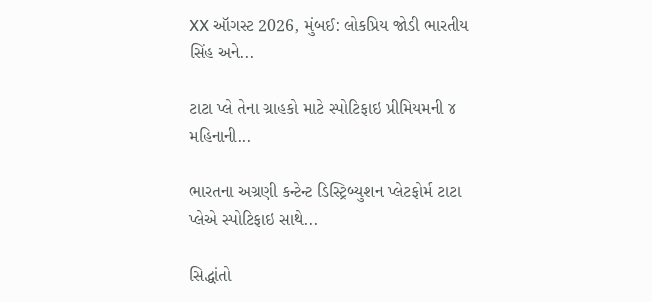XX ઑગસ્ટ 2026, મુંબઈ: લોકપ્રિય જોડી ભારતીય સિંહ અને...

ટાટા પ્લે તેના ગ્રાહકો માટે સ્પોટિફાઇ પ્રીમિયમની ૪ મહિનાની...

ભારતના અગ્રણી કન્ટેન્ટ ડિસ્ટ્રિબ્યુશન પ્લેટફોર્મ ટાટા પ્લેએ સ્પોટિફાઇ સાથે...

સિદ્ધાંતો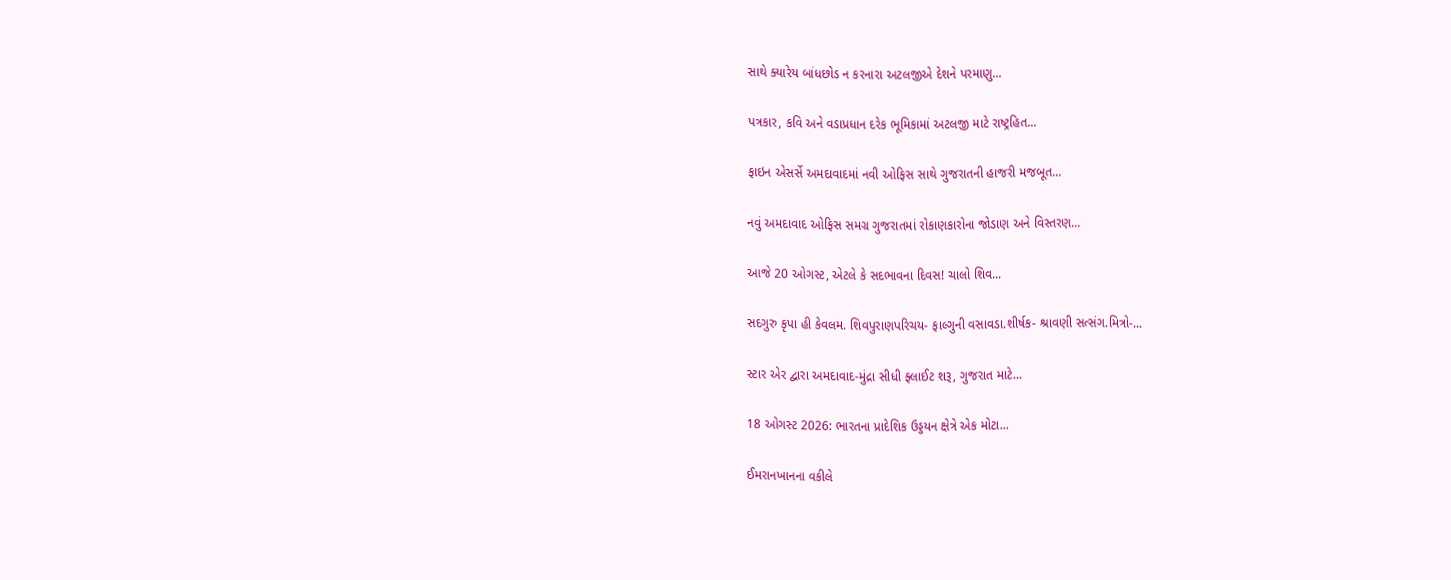સાથે ક્યારેય બાંધછોડ ન કરનારા અટલજીએ દેશને પરમાણુ...

પત્રકાર, કવિ અને વડાપ્રધાન દરેક ભૂમિકામાં અટલજી માટે રાષ્ટ્રહિત...

ફાઇન એસર્સે અમદાવાદમાં નવી ઓફિસ સાથે ગુજરાતની હાજરી મજબૂત...

નવું અમદાવાદ ઓફિસ સમગ્ર ગુજરાતમાં રોકાણકારોના જોડાણ અને વિસ્તરણ...

આજે 20 ઓગસ્ટ, એટલે કે સદભાવના દિવસ! ચાલો શિવ...

સદગુરુ કૃપા હી કેવલમ. શિવપુરાણપરિચય- ફાલ્ગુની વસાવડા.શીર્ષક- શ્રાવણી સત્સંગ.મિત્રો-...

સ્ટાર એર દ્વારા અમદાવાદ-મુંદ્રા સીધી ફ્લાઈટ શરૂ, ગુજરાત માટે...

18 ઓગસ્ટ 2026: ભારતના પ્રાદેશિક ઉડ્ડયન ક્ષેત્રે એક મોટા...

ઈમરાનખાનના વકીલે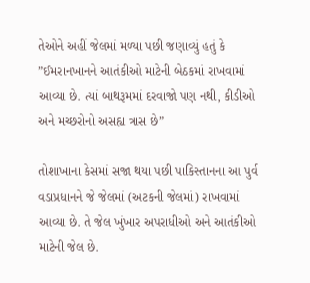તેઓને અહીં જેલમાં મળ્યા પછી જણાવ્યું હતું કે ”ઈમરાનખાનને આતંકીઓ માટેની બેઠકમાં રાખવામાં આવ્યા છે. ત્યાં બાથરૂમમાં દરવાજો પણ નથી, કીડીઓ અને મચ્છરોનો અસહ્ય ત્રાસ છે”

તોશાખાના કેસમાં સજા થયા પછી પાકિસ્તાનના આ પુર્વ વડાપ્રધાનને જે જેલમાં (અટકની જેલમાં) રાખવામાં આવ્યા છે. તે જેલ ખુંખાર અપરાધીઓ અને આતંકીઓ માટેની જેલ છે.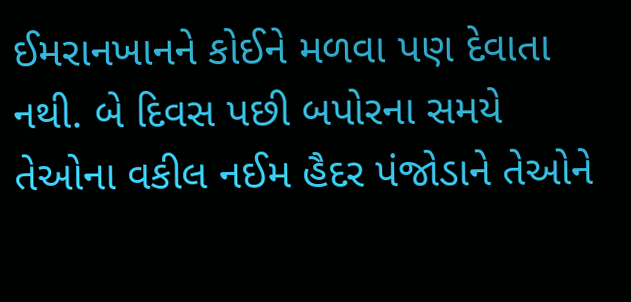ઈમરાનખાનને કોઈને મળવા પણ દેવાતા નથી. બે દિવસ પછી બપોરના સમયે તેઓના વકીલ નઈમ હૈદર પંજોડાને તેઓને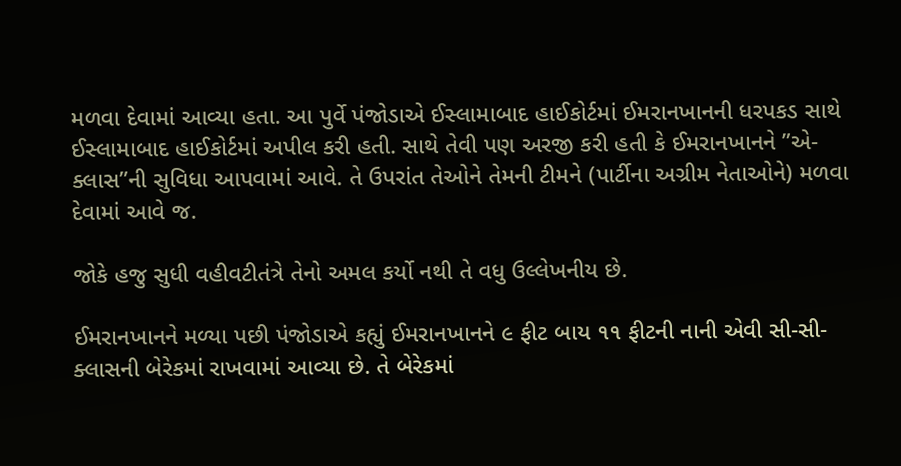મળવા દેવામાં આવ્યા હતા. આ પુર્વે પંજોડાએ ઈસ્લામાબાદ હાઈકોર્ટમાં ઈમરાનખાનની ધરપકડ સાથે ઈસ્લામાબાદ હાઈકોર્ટમાં અપીલ કરી હતી. સાથે તેવી પણ અરજી કરી હતી કે ઈમરાનખાનને ”એ-ક્લાસ”ની સુવિધા આપવામાં આવે. તે ઉપરાંત તેઓને તેમની ટીમને (પાર્ટીના અગ્રીમ નેતાઓને) મળવા દેવામાં આવે જ.

જોકે હજુ સુધી વહીવટીતંત્રે તેનો અમલ કર્યો નથી તે વધુ ઉલ્લેખનીય છે.

ઈમરાનખાનને મળ્યા પછી પંજોડાએ કહ્યું ઈમરાનખાનને ૯ ફીટ બાય ૧૧ ફીટની નાની એવી સી-સી-ક્લાસની બેરેકમાં રાખવામાં આવ્યા છે. તે બેરેકમાં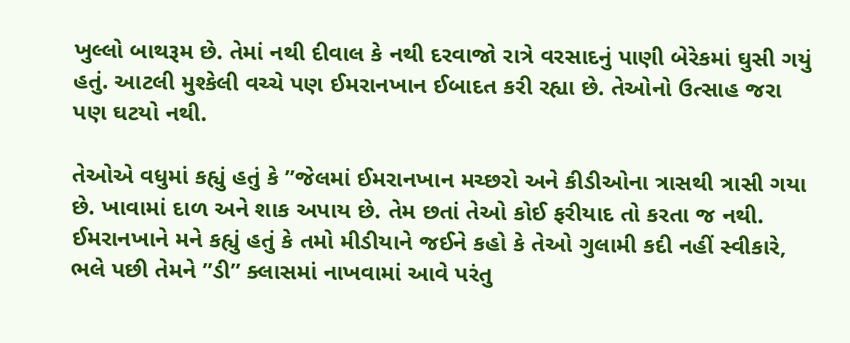ખુલ્લો બાથરૂમ છે. તેમાં નથી દીવાલ કે નથી દરવાજો રાત્રે વરસાદનું પાણી બેરેકમાં ઘુસી ગયું હતું. આટલી મુશ્કેલી વચ્ચે પણ ઈમરાનખાન ઈબાદત કરી રહ્યા છે. તેઓનો ઉત્સાહ જરા પણ ઘટયો નથી.

તેઓએ વધુમાં કહ્યું હતું કે ”જેલમાં ઈમરાનખાન મચ્છરો અને કીડીઓના ત્રાસથી ત્રાસી ગયા છે. ખાવામાં દાળ અને શાક અપાય છે. તેમ છતાં તેઓ કોઈ ફરીયાદ તો કરતા જ નથી. ઈમરાનખાને મને કહ્યું હતું કે તમો મીડીયાને જઈને કહો કે તેઓ ગુલામી કદી નહીં સ્વીકારે, ભલે પછી તેમને ”ડી” ક્લાસમાં નાખવામાં આવે પરંતુ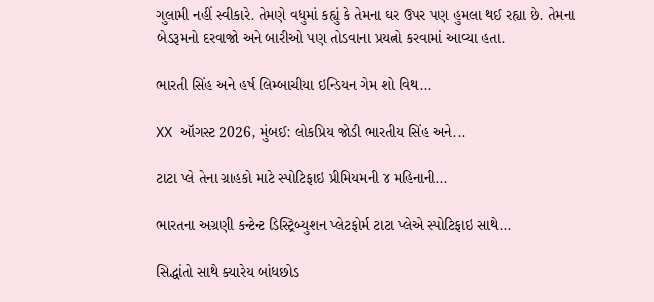ગુલામી નહીં સ્વીકારે. તેમણે વધુમાં કહ્યું કે તેમના ઘર ઉપર પણ હુમલા થઈ રહ્યા છે. તેમના બેડરૂમનો દરવાજો અને બારીઓ પણ તોડવાના પ્રયત્નો કરવામાં આવ્યા હતા.

ભારતી સિંહ અને હર્ષ લિમ્બાચીયા ઇન્ડિયન ગેમ શો વિથ...

XX ઑગસ્ટ 2026, મુંબઈ: લોકપ્રિય જોડી ભારતીય સિંહ અને...

ટાટા પ્લે તેના ગ્રાહકો માટે સ્પોટિફાઇ પ્રીમિયમની ૪ મહિનાની...

ભારતના અગ્રણી કન્ટેન્ટ ડિસ્ટ્રિબ્યુશન પ્લેટફોર્મ ટાટા પ્લેએ સ્પોટિફાઇ સાથે...

સિદ્ધાંતો સાથે ક્યારેય બાંધછોડ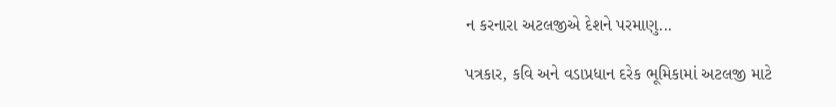ન કરનારા અટલજીએ દેશને પરમાણુ...

પત્રકાર, કવિ અને વડાપ્રધાન દરેક ભૂમિકામાં અટલજી માટે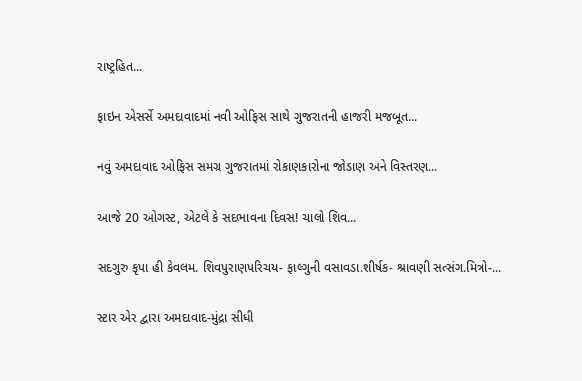રાષ્ટ્રહિત...

ફાઇન એસર્સે અમદાવાદમાં નવી ઓફિસ સાથે ગુજરાતની હાજરી મજબૂત...

નવું અમદાવાદ ઓફિસ સમગ્ર ગુજરાતમાં રોકાણકારોના જોડાણ અને વિસ્તરણ...

આજે 20 ઓગસ્ટ, એટલે કે સદભાવના દિવસ! ચાલો શિવ...

સદગુરુ કૃપા હી કેવલમ. શિવપુરાણપરિચય- ફાલ્ગુની વસાવડા.શીર્ષક- શ્રાવણી સત્સંગ.મિત્રો-...

સ્ટાર એર દ્વારા અમદાવાદ-મુંદ્રા સીધી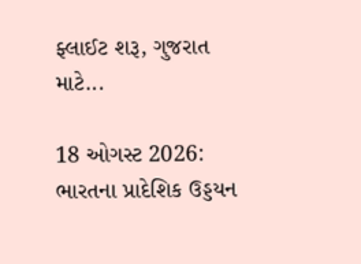ફ્લાઈટ શરૂ, ગુજરાત માટે...

18 ઓગસ્ટ 2026: ભારતના પ્રાદેશિક ઉડ્ડયન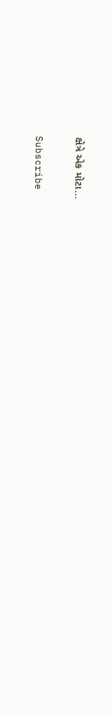ક્ષેત્રે એક મોટા...

Subscribe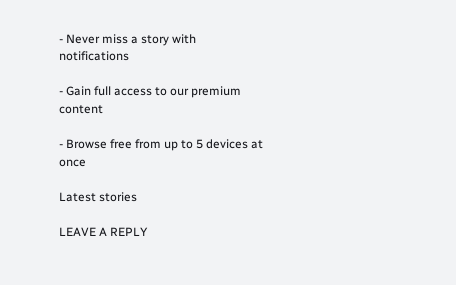- Never miss a story with notifications

- Gain full access to our premium content

- Browse free from up to 5 devices at once

Latest stories

LEAVE A REPLY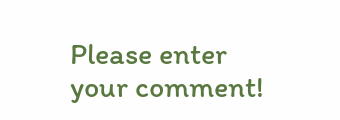Please enter your comment!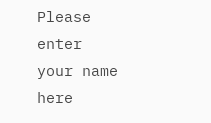Please enter your name here